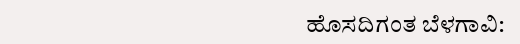ಹೊಸದಿಗಂತ ಬೆಳಗಾವಿ: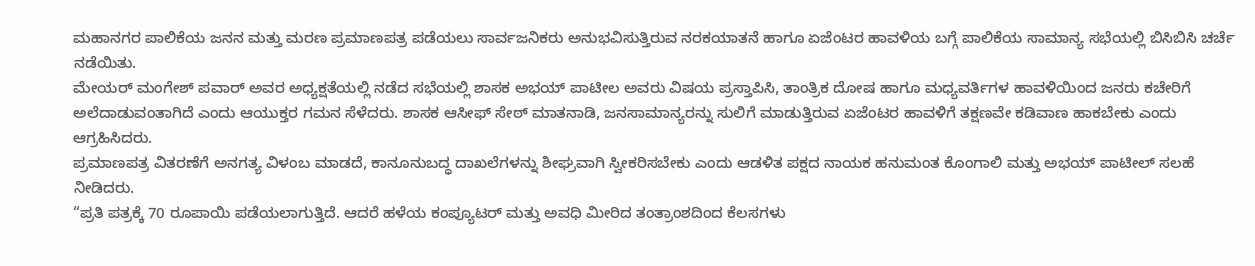ಮಹಾನಗರ ಪಾಲಿಕೆಯ ಜನನ ಮತ್ತು ಮರಣ ಪ್ರಮಾಣಪತ್ರ ಪಡೆಯಲು ಸಾರ್ವಜನಿಕರು ಅನುಭವಿಸುತ್ತಿರುವ ನರಕಯಾತನೆ ಹಾಗೂ ಏಜೆಂಟರ ಹಾವಳಿಯ ಬಗ್ಗೆ ಪಾಲಿಕೆಯ ಸಾಮಾನ್ಯ ಸಭೆಯಲ್ಲಿ ಬಿಸಿಬಿಸಿ ಚರ್ಚೆ ನಡೆಯಿತು.
ಮೇಯರ್ ಮಂಗೇಶ್ ಪವಾರ್ ಅವರ ಅಧ್ಯಕ್ಷತೆಯಲ್ಲಿ ನಡೆದ ಸಭೆಯಲ್ಲಿ ಶಾಸಕ ಅಭಯ್ ಪಾಟೀಲ ಅವರು ವಿಷಯ ಪ್ರಸ್ತಾಪಿಸಿ, ತಾಂತ್ರಿಕ ದೋಷ ಹಾಗೂ ಮಧ್ಯವರ್ತಿಗಳ ಹಾವಳಿಯಿಂದ ಜನರು ಕಚೇರಿಗೆ ಅಲೆದಾಡುವಂತಾಗಿದೆ ಎಂದು ಆಯುಕ್ತರ ಗಮನ ಸೆಳೆದರು. ಶಾಸಕ ಆಸೀಫ್ ಸೇಠ್ ಮಾತನಾಡಿ, ಜನಸಾಮಾನ್ಯರನ್ನು ಸುಲಿಗೆ ಮಾಡುತ್ತಿರುವ ಏಜೆಂಟರ ಹಾವಳಿಗೆ ತಕ್ಷಣವೇ ಕಡಿವಾಣ ಹಾಕಬೇಕು ಎಂದು ಆಗ್ರಹಿಸಿದರು.
ಪ್ರಮಾಣಪತ್ರ ವಿತರಣೆಗೆ ಅನಗತ್ಯ ವಿಳಂಬ ಮಾಡದೆ, ಕಾನೂನುಬದ್ಧ ದಾಖಲೆಗಳನ್ನು ಶೀಘ್ರವಾಗಿ ಸ್ವೀಕರಿಸಬೇಕು ಎಂದು ಆಡಳಿತ ಪಕ್ಷದ ನಾಯಕ ಹನುಮಂತ ಕೊಂಗಾಲಿ ಮತ್ತು ಅಭಯ್ ಪಾಟೀಲ್ ಸಲಹೆ ನೀಡಿದರು.
“ಪ್ರತಿ ಪತ್ರಕ್ಕೆ 70 ರೂಪಾಯಿ ಪಡೆಯಲಾಗುತ್ತಿದೆ. ಆದರೆ ಹಳೆಯ ಕಂಪ್ಯೂಟರ್ ಮತ್ತು ಅವಧಿ ಮೀರಿದ ತಂತ್ರಾಂಶದಿಂದ ಕೆಲಸಗಳು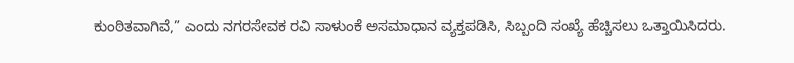ಕುಂಠಿತವಾಗಿವೆ,” ಎಂದು ನಗರಸೇವಕ ರವಿ ಸಾಳುಂಕೆ ಅಸಮಾಧಾನ ವ್ಯಕ್ತಪಡಿಸಿ, ಸಿಬ್ಬಂದಿ ಸಂಖ್ಯೆ ಹೆಚ್ಚಿಸಲು ಒತ್ತಾಯಿಸಿದರು.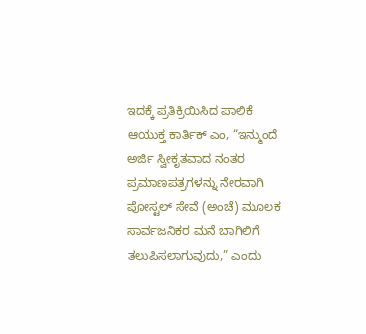ಇದಕ್ಕೆ ಪ್ರತಿಕ್ರಿಯಿಸಿದ ಪಾಲಿಕೆ ಆಯುಕ್ತ ಕಾರ್ತಿಕ್ ಎಂ, “ಇನ್ಮುಂದೆ ಅರ್ಜಿ ಸ್ವೀಕೃತವಾದ ನಂತರ ಪ್ರಮಾಣಪತ್ರಗಳನ್ನು ನೇರವಾಗಿ ಪೋಸ್ಟಲ್ ಸೇವೆ (ಅಂಚೆ) ಮೂಲಕ ಸಾರ್ವಜನಿಕರ ಮನೆ ಬಾಗಿಲಿಗೆ ತಲುಪಿಸಲಾಗುವುದು,” ಎಂದು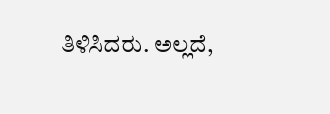ತಿಳಿಸಿದರು. ಅಲ್ಲದೆ,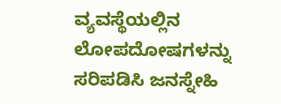ವ್ಯವಸ್ಥೆಯಲ್ಲಿನ ಲೋಪದೋಷಗಳನ್ನು ಸರಿಪಡಿಸಿ ಜನಸ್ನೇಹಿ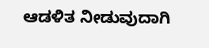ಆಡಳಿತ ನೀಡುವುದಾಗಿ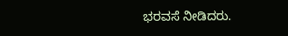ಭರವಸೆ ನೀಡಿದರು.